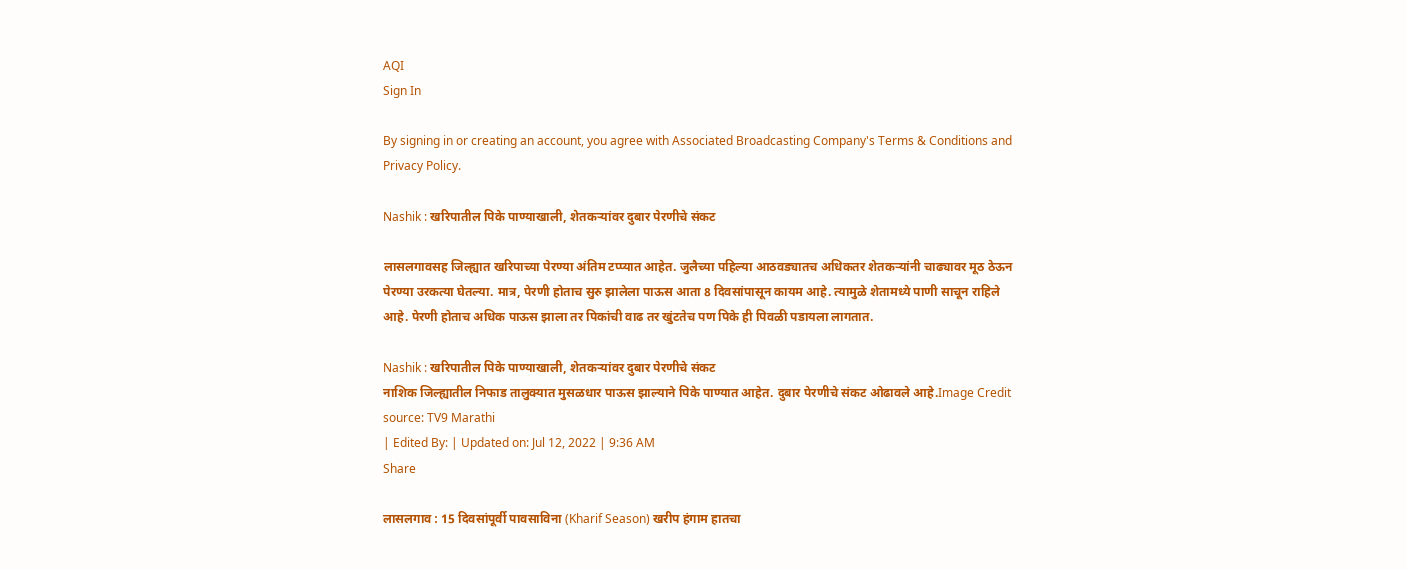AQI
Sign In

By signing in or creating an account, you agree with Associated Broadcasting Company's Terms & Conditions and Privacy Policy.

Nashik : खरिपातील पिके पाण्याखाली, शेतकऱ्यांवर दुबार पेरणीचे संकट

लासलगावसह जिल्ह्यात खरिपाच्या पेरण्या अंतिम टप्प्यात आहेत. जुलैच्या पहिल्या आठवड्यातच अधिकतर शेतकऱ्यांनी चाढ्यावर मूठ ठेऊन पेरण्या उरकत्या घेतल्या. मात्र, पेरणी होताच सुरु झालेला पाऊस आता 8 दिवसांपासून कायम आहे. त्यामुळे शेतामध्ये पाणी साचून राहिले आहे. पेरणी होताच अधिक पाऊस झाला तर पिकांची वाढ तर खुंटतेच पण पिके ही पिवळी पडायला लागतात.

Nashik : खरिपातील पिके पाण्याखाली, शेतकऱ्यांवर दुबार पेरणीचे संकट
नाशिक जिल्ह्यातील निफाड तालुक्यात मुसळधार पाऊस झाल्याने पिके पाण्यात आहेत. दुबार पेरणीचे संकट ओढावले आहे.Image Credit source: TV9 Marathi
| Edited By: | Updated on: Jul 12, 2022 | 9:36 AM
Share

लासलगाव : 15 दिवसांपूर्वी पावसाविना (Kharif Season) खरीप हंगाम हातचा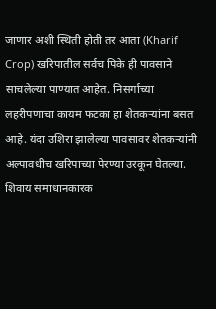जाणार अशी स्थिती होती तर आता (Kharif Crop) खरिपातील सर्वच पिके ही पावसाने साचलेल्या पाण्यात आहेत. निसर्गाच्या लहरीपणाचा कायम फटका हा शेतकऱ्यांना बसत आहे. यंदा उशिरा झालेल्या पावसावर शेतकऱ्यांनी अल्पावधीच खरिपाच्या पेरण्या उरकून घेतल्या. शिवाय समाधानकारक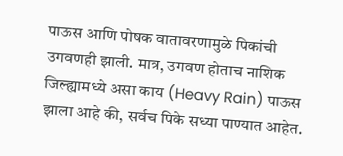पाऊस आणि पोषक वातावरणामुळे पिकांची उगवणही झाली. मात्र, उगवण होताच नाशिक जिल्ह्यामध्ये असा काय (Heavy Rain) पाऊस झाला आहे की, सर्वच पिके सध्या पाण्यात आहेत.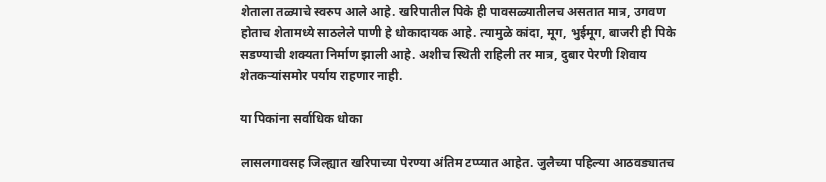शेताला तळ्याचे स्वरुप आले आहे. खरिपातील पिके ही पावसळ्यातीलच असतात मात्र, उगवण होताच शेतामध्ये साठलेले पाणी हे धोकादायक आहे. त्यामुळे कांदा, मूग, भुईमूग, बाजरी ही पिके सडण्याची शक्यता निर्माण झाली आहे. अशीच स्थिती राहिली तर मात्र, दुबार पेरणी शिवाय शेतकऱ्यांसमोर पर्याय राहणार नाही.

या पिकांना सर्वाधिक धोका

लासलगावसह जिल्ह्यात खरिपाच्या पेरण्या अंतिम टप्प्यात आहेत. जुलैच्या पहिल्या आठवड्यातच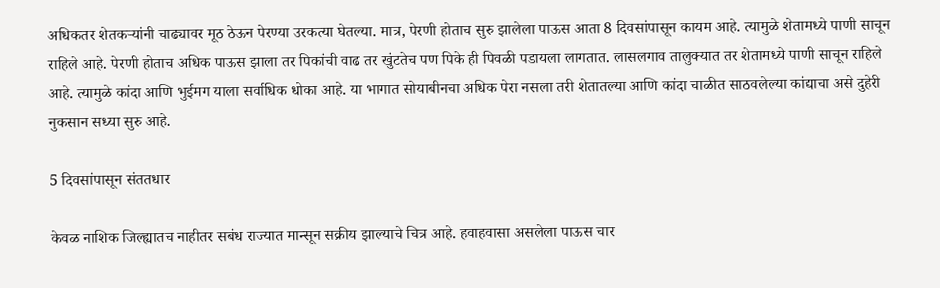अधिकतर शेतकऱ्यांनी चाढ्यावर मूठ ठेऊन पेरण्या उरकत्या घेतल्या. मात्र, पेरणी होताच सुरु झालेला पाऊस आता 8 दिवसांपासून कायम आहे. त्यामुळे शेतामध्ये पाणी साचून राहिले आहे. पेरणी होताच अधिक पाऊस झाला तर पिकांची वाढ तर खुंटतेच पण पिके ही पिवळी पडायला लागतात. लासलगाव तालुक्यात तर शेतामध्ये पाणी साचून राहिले आहे. त्यामुळे कांदा आणि भुईमग याला सर्वाधिक धोका आहे. या भागात सोयाबीनचा अधिक पेरा नसला तरी शेतातल्या आणि कांदा चाळीत साठवलेल्या कांद्याचा असे दुहेरी नुकसान सध्या सुरु आहे.

5 दिवसांपासून संततधार

केवळ नाशिक जिल्ह्यातच नाहीतर सबंध राज्यात मान्सून सक्रीय झाल्याचे चित्र आहे. हवाहवासा असलेला पाऊस चार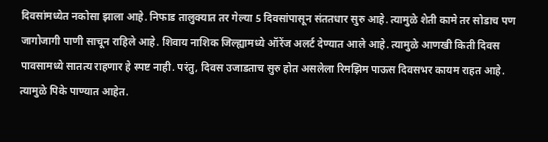दिवसांमध्येत नकोसा झाला आहे. निफाड तालुक्यात तर गेल्या 5 दिवसांपासून संततधार सुरु आहे. त्यामुळे शेती कामे तर सोडाच पण जागोजागी पाणी साचून राहिले आहे. शिवाय नाशिक जिल्ह्यामध्ये ऑरेंज अलर्ट देण्यात आले आहे. त्यामुळे आणखी किती दिवस पावसामध्ये सातत्य राहणार हे स्पष्ट नाही. परंतु, दिवस उजाडताच सुरु होत असलेला रिमझिम पाऊस दिवसभर कायम राहत आहे. त्यामुळे पिके पाण्यात आहेत.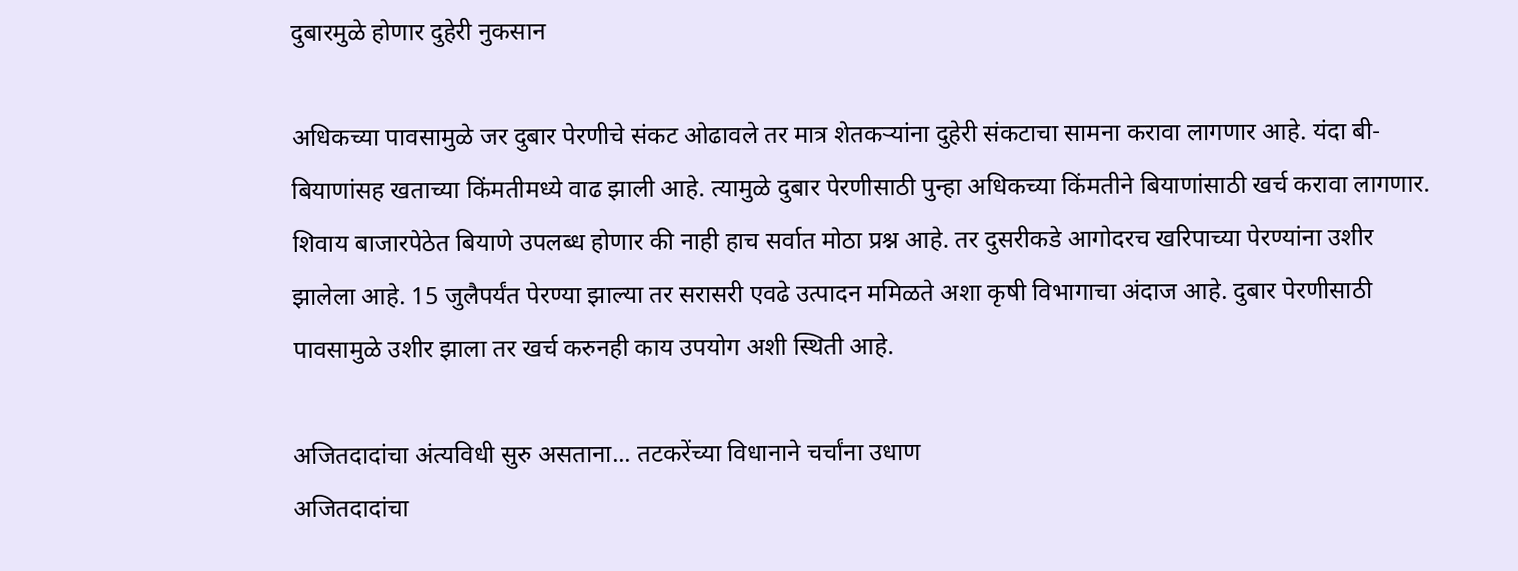दुबारमुळे होणार दुहेरी नुकसान

अधिकच्या पावसामुळे जर दुबार पेरणीचे संकट ओढावले तर मात्र शेतकऱ्यांना दुहेरी संकटाचा सामना करावा लागणार आहे. यंदा बी-बियाणांसह खताच्या किंमतीमध्ये वाढ झाली आहे. त्यामुळे दुबार पेरणीसाठी पुन्हा अधिकच्या किंमतीने बियाणांसाठी खर्च करावा लागणार. शिवाय बाजारपेठेत बियाणे उपलब्ध होणार की नाही हाच सर्वात मोठा प्रश्न आहे. तर दुसरीकडे आगोदरच खरिपाच्या पेरण्यांना उशीर झालेला आहे. 15 जुलैपर्यंत पेरण्या झाल्या तर सरासरी एवढे उत्पादन ममिळते अशा कृषी विभागाचा अंदाज आहे. दुबार पेरणीसाठी पावसामुळे उशीर झाला तर खर्च करुनही काय उपयोग अशी स्थिती आहे.

अजितदादांचा अंत्यविधी सुरु असताना... तटकरेंच्या विधानाने चर्चांना उधाण
अजितदादांचा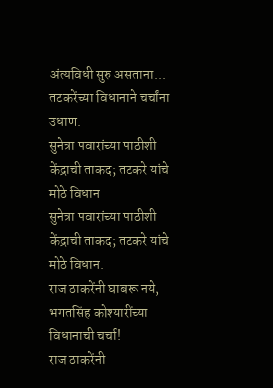अंत्यविधी सुरु असताना... तटकरेंच्या विधानाने चर्चांना उधाण.
सुनेत्रा पवारांच्या पाठीशी केंद्राची ताकद; तटकरे यांचे मोठे विधान
सुनेत्रा पवारांच्या पाठीशी केंद्राची ताकद; तटकरे यांचे मोठे विधान.
राज ठाकरेंनी घाबरू नये, भगतसिंह कोश्यारींच्या विधानाची चर्चा!
राज ठाकरेंनी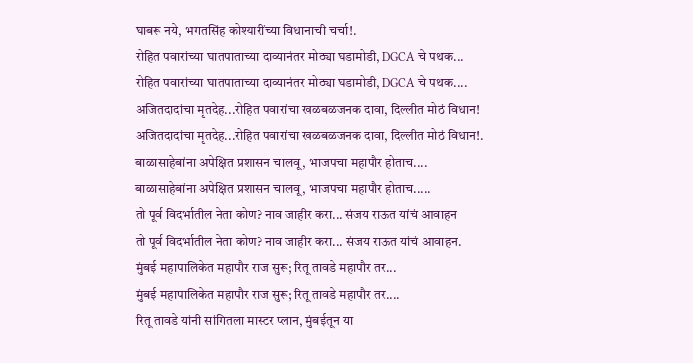घाबरू नये, भगतसिंह कोश्यारींच्या विधानाची चर्चा!.
रोहित पवारांच्या घातपाताच्या दाव्यानंतर मोठ्या घडामोडी, DGCA चे पथक...
रोहित पवारांच्या घातपाताच्या दाव्यानंतर मोठ्या घडामोडी, DGCA चे पथक....
अजितदादांचा मृतदेह...रोहित पवारांचा खळबळजनक दावा, दिल्लीत मोठं विधान!
अजितदादांचा मृतदेह...रोहित पवारांचा खळबळजनक दावा, दिल्लीत मोठं विधान!.
बाळासाहेबांना अपेक्षित प्रशासन चालवू, भाजपचा महापौर होताच....
बाळासाहेबांना अपेक्षित प्रशासन चालवू, भाजपचा महापौर होताच.....
तो पूर्व विदर्भातील नेता कोण? नाव जाहीर करा... संजय राऊत यांचं आवाहन
तो पूर्व विदर्भातील नेता कोण? नाव जाहीर करा... संजय राऊत यांचं आवाहन.
मुंबई महापालिकेत महापौर राज सुरू; रितू तावडे महापौर तर...
मुंबई महापालिकेत महापौर राज सुरू; रितू तावडे महापौर तर....
रितू तावडे यांनी सांगितला मास्टर प्लान, मुंबईतून या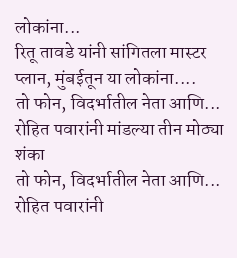लोकांना...
रितू तावडे यांनी सांगितला मास्टर प्लान, मुंबईतून या लोकांना....
तो फोन, विदर्भातील नेता आणि... रोहित पवारांनी मांडल्या तीन मोठ्या शंका
तो फोन, विदर्भातील नेता आणि... रोहित पवारांनी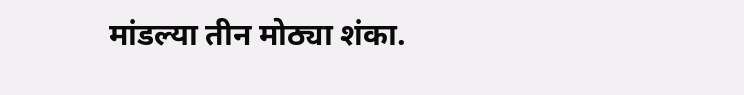मांडल्या तीन मोठ्या शंका.